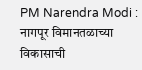PM Narendra Modi : नागपूर विमानतळाच्या विकासाची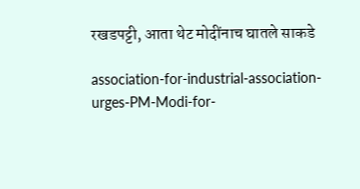रखडपट्टी, आता थेट मोदींनाच घातले साकडे

association-for-industrial-association-urges-PM-Modi-for-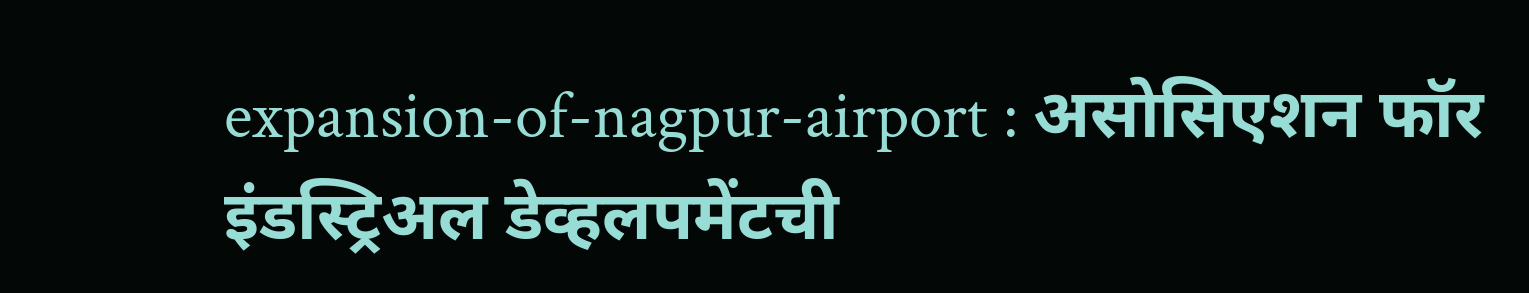expansion-of-nagpur-airport : असोसिएशन फॉर इंडस्ट्रिअल डेव्हलपमेंटची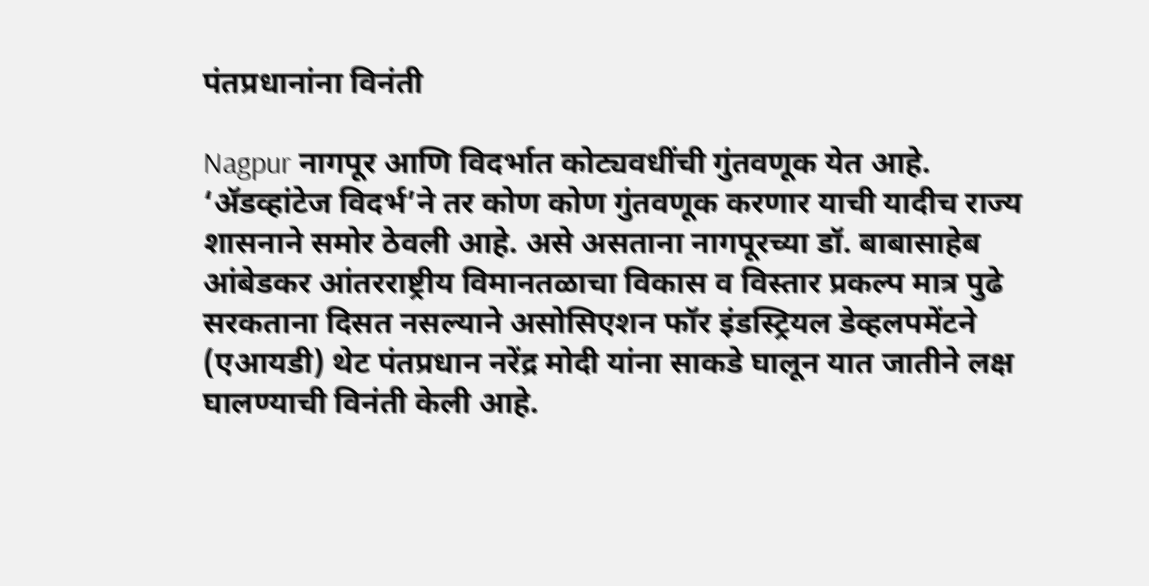पंतप्रधानांना विनंती

Nagpur नागपूर आणि विदर्भात कोट्यवधींची गुंतवणूक येत आहे. ‘ॲडव्हांटेज विदर्भ’ने तर कोण कोण गुंतवणूक करणार याची यादीच राज्य शासनाने समोर ठेवली आहे. असे असताना नागपूरच्या डॉ. बाबासाहेब आंबेडकर आंतरराष्ट्रीय विमानतळाचा विकास व विस्तार प्रकल्प मात्र पुढे सरकताना दिसत नसल्याने असोसिएशन फॉर इंडस्ट्रियल डेव्हलपमेंटने (एआयडी) थेट पंतप्रधान नरेंद्र मोदी यांना साकडे घालून यात जातीने लक्ष घालण्याची विनंती केली आहे.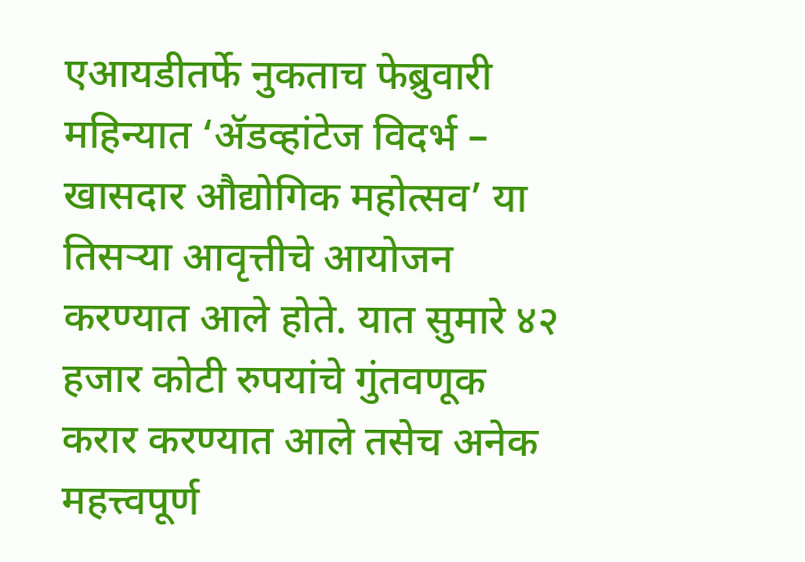एआयडीतर्फे नुकताच फेब्रुवारी महिन्यात ‘ॲडव्हांटेज विदर्भ – खासदार औद्योगिक महोत्सव’ या तिसऱ्या आवृत्तीचे आयोजन करण्यात आले होते. यात सुमारे ४२ हजार कोटी रुपयांचे गुंतवणूक करार करण्यात आले तसेच अनेक महत्त्वपूर्ण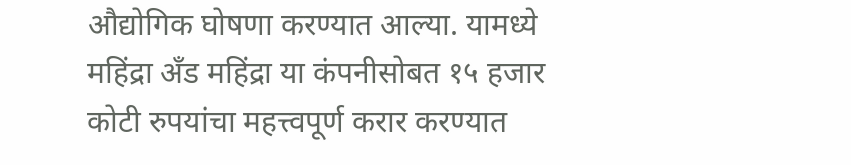औद्योगिक घोषणा करण्यात आल्या. यामध्ये महिंद्रा अँड महिंद्रा या कंपनीसोबत १५ हजार कोटी रुपयांचा महत्त्वपूर्ण करार करण्यात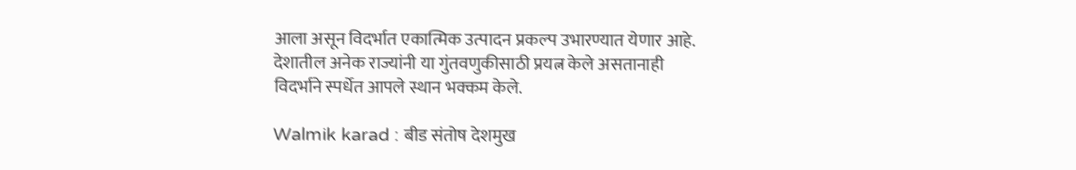आला असून विदर्भात एकात्मिक उत्पादन प्रकल्प उभारण्यात येणार आहे. देशातील अनेक राज्यांनी या गुंतवणुकीसाठी प्रयत्न केले असतानाही विदर्भाने स्पर्धेत आपले स्थान भक्कम केले.

Walmik karad : बीड संतोष देशमुख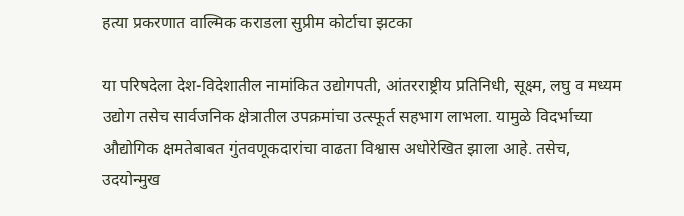हत्या प्रकरणात वाल्मिक कराडला सुप्रीम कोर्टाचा झटका

या परिषदेला देश-विदेशातील नामांकित उद्योगपती, आंतरराष्ट्रीय प्रतिनिधी, सूक्ष्म, लघु व मध्यम उद्योग तसेच सार्वजनिक क्षेत्रातील उपक्रमांचा उत्स्फूर्त सहभाग लाभला. यामुळे विदर्भाच्या औद्योगिक क्षमतेबाबत गुंतवणूकदारांचा वाढता विश्वास अधोरेखित झाला आहे. तसेच, उदयोन्मुख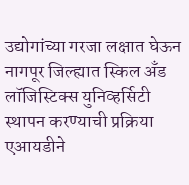उद्योगांच्या गरजा लक्षात घेऊन नागपूर जिल्ह्यात स्किल अँड लॉजिस्टिक्स युनिव्हर्सिटी स्थापन करण्याची प्रक्रिया एआयडीने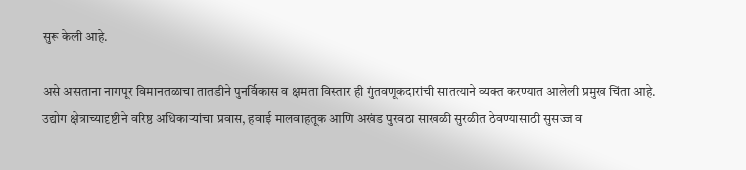सुरू केली आहे.

असे असताना नागपूर विमानतळाचा तातडीने पुनर्विकास व क्षमता विस्तार ही गुंतवणूकदारांची सातत्याने व्यक्त करण्यात आलेली प्रमुख चिंता आहे. उद्योग क्षेत्राच्यादृष्टीने वरिष्ठ अधिकाऱ्यांचा प्रवास, हवाई मालवाहतूक आणि अखंड पुरवठा साखळी सुरळीत ठेवण्यासाठी सुसज्ज व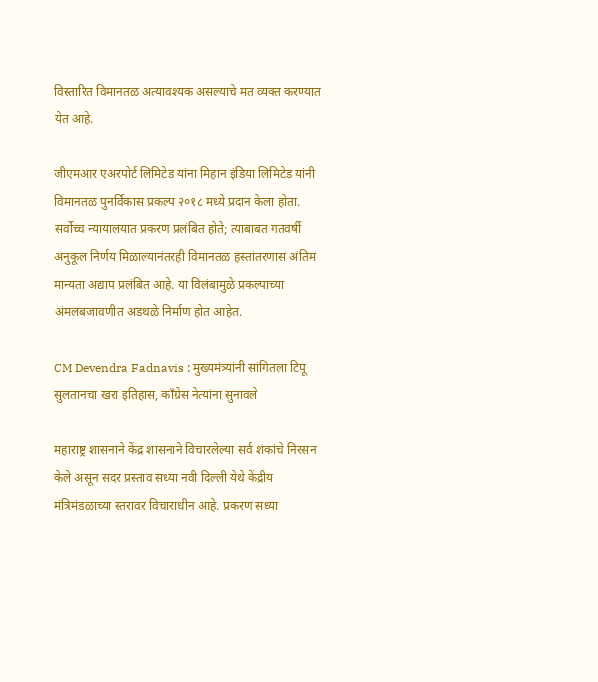विस्तारित विमानतळ अत्यावश्यक असल्याचे मत व्यक्त करण्यात येत आहे.

जीएमआर एअरपोर्ट लिमिटेड यांना मिहान इंडिया लिमिटेड यांनी विमानतळ पुनर्विकास प्रकल्प २०१८ मध्ये प्रदान केला होता. सर्वोच्च न्यायालयात प्रकरण प्रलंबित होते; त्याबाबत गतवर्षी अनुकूल निर्णय मिळाल्यानंतरही विमानतळ हस्तांतरणास अंतिम मान्यता अद्याप प्रलंबित आहे. या विलंबामुळे प्रकल्पाच्या अंमलबजावणीत अडथळे निर्माण होत आहेत.

CM Devendra Fadnavis : मुख्यमंत्र्यांनी सांगितला टिपू सुलतानचा खरा इतिहास, काँग्रेस नेत्यांना सुनावले

महाराष्ट्र शासनाने केंद्र शासनाने विचारलेल्या सर्व शंकांचे निरसन केले असून सदर प्रस्ताव सध्या नवी दिल्ली येथे केंद्रीय मंत्रिमंडळाच्या स्तरावर विचाराधीन आहे. प्रकरण सध्या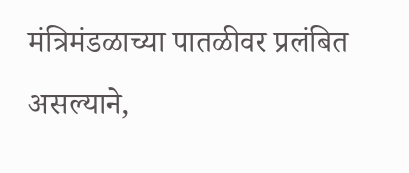मंत्रिमंडळाच्या पातळीवर प्रलंबित असल्याने,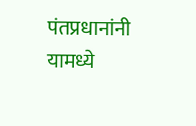पंतप्रधानांनी यामध्ये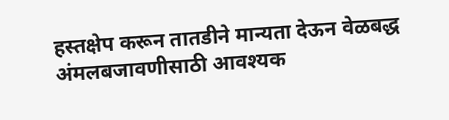हस्तक्षेप करून तातडीने मान्यता देऊन वेळबद्ध अंमलबजावणीसाठी आवश्यक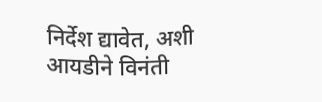निर्देश द्यावेत, अशी आयडीने विनंती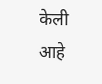केली आहे